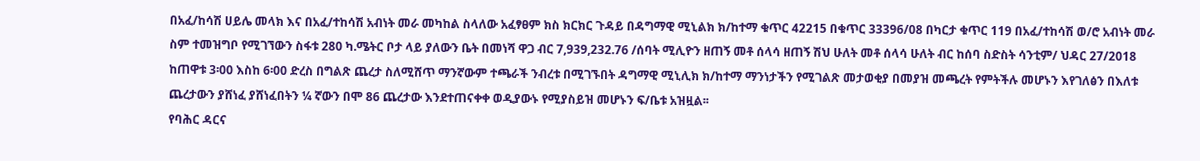በአፈ/ከሳሽ ሀይሌ መላክ እና በአፈ/ተከሳሽ አብነት መራ መካከል ስላለው አፈፃፀም ክስ ክርክር ጉዳይ በዳግማዊ ሚኒልክ ክ/ከተማ ቁጥር 42215 በቁጥር 33396/08 በካርታ ቁጥር 119 በአፈ/ተከሳሽ ወ/ሮ አብነት መራ ስም ተመዝግቦ የሚገኘውን ስፋቱ 280 ካ.ሜትር ቦታ ላይ ያለውን ቤት በመነሻ ዋጋ ብር 7,939,232.76 /ሰባት ሚሊዮን ዘጠኝ መቶ ሰላሳ ዘጠኝ ሽህ ሁለት መቶ ሰላሳ ሁለት ብር ከሰባ ስድስት ሳንቲም/ ህዳር 27/2018 ከጠዋቱ 3፡00 እስከ 6፡00 ድረስ በግልጽ ጨረታ ስለሚሸጥ ማንኛውም ተጫራች ንብረቱ በሚገኙበት ዳግማዊ ሚኒሊክ ክ/ከተማ ማንነታችን የሚገልጽ መታወቂያ በመያዝ መጫረት የምትችሉ መሆኑን እየገለፅን በእለቱ ጨረታውን ያሸነፈ ያሸነፈበትን ¼ ኛውን በሞ 86 ጨረታው እንደተጠናቀቀ ወዲያውኑ የሚያስይዝ መሆኑን ፍ/ቤቱ አዝዟል፡፡
የባሕር ዳርና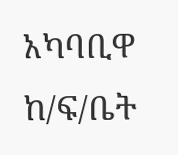አካባቢዋ ከ/ፍ/ቤት